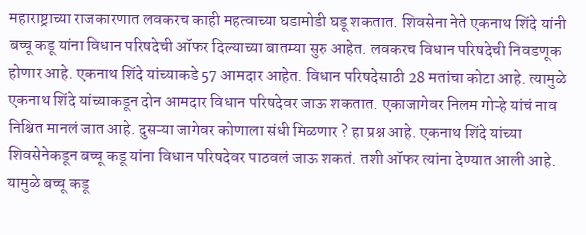महाराष्ट्राच्या राजकारणात लवकरच काही महत्वाच्या घडामोडी घडू शकतात. शिवसेना नेते एकनाथ शिंदे यांनी बच्चू कडू यांना विधान परिषदेची ऑफर दिल्याच्या बातम्या सुरु आहेत. लवकरच विधान परिषदेची निवडणूक होणार आहे. एकनाथ शिंदे यांच्याकडे 57 आमदार आहेत. विधान परिषदेसाठी 28 मतांचा कोटा आहे. त्यामुळे एकनाथ शिंदे यांच्याकडून दोन आमदार विधान परिषदेवर जाऊ शकतात. एकाजागेवर निलम गोऱ्हे यांचं नाव निश्चित मानलं जात आहे. दुसऱ्या जागेवर कोणाला संधी मिळणार ? हा प्रश्न आहे. एकनाथ शिंदे यांच्या शिवसेनेकडून बच्चू कडू यांना विधान परिषदेवर पाठवलं जाऊ शकतं. तशी ऑफर त्यांना देण्यात आली आहे. यामुळे बच्चू कडू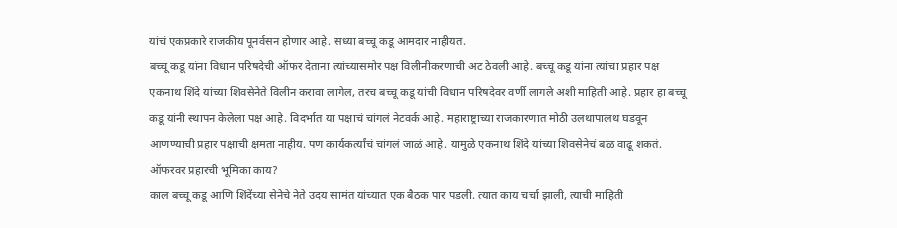यांचं एकप्रकारे राजकीय पूनर्वसन होणार आहे. सध्या बच्चू कडू आमदार नाहीयत.
बच्चू कडू यांना विधान परिषदेची ऑफर देताना त्यांच्यासमोर पक्ष विलीनीकरणाची अट ठेवली आहे. बच्चू कडू यांना त्यांचा प्रहार पक्ष एकनाथ शिंदे यांच्या शिवसेनेते विलीन करावा लागेल, तरच बच्चू कडू यांची विधान परिषदेवर वर्णी लागले अशी माहिती आहे. प्रहार हा बच्चू कडू यांनी स्थापन केलेला पक्ष आहे. विदर्भात या पक्षाचं चांगलं नेटवर्क आहे. महाराष्ट्राच्या राजकारणात मोठी उलथापालथ घडवून आणण्याची प्रहार पक्षाची क्षमता नाहीय. पण कार्यकर्त्यांचं चांगलं जाळं आहे. यामुळे एकनाथ शिंदे यांच्या शिवसेनेचं बळ वाढू शकतं.
ऑफरवर प्रहारची भूमिका काय?
काल बच्चू कडू आणि शिंदेंच्या सेनेचे नेते उदय सामंत यांच्यात एक बैठक पार पडली. त्यात काय चर्चा झाली, त्याची माहिती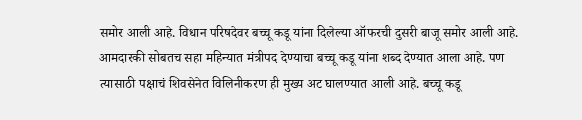समोर आली आहे. विधान परिषदेवर बच्चू कडू यांना दिलेल्या ऑफरची दुसरी बाजू समोर आली आहे. आमदारकी सोबतच सहा महिन्यात मंत्रीपद देण्याचा बच्चू कडू यांना शब्द देण्यात आला आहे. पण त्यासाठी पक्षाचं शिवसेनेत विलिनीकरण ही मुख्य अट घालण्यात आली आहे. बच्चू कडू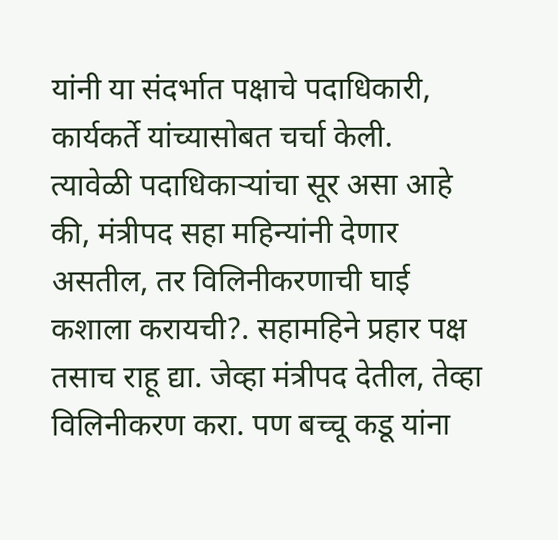यांनी या संदर्भात पक्षाचे पदाधिकारी, कार्यकर्ते यांच्यासोबत चर्चा केली.
त्यावेळी पदाधिकाऱ्यांचा सूर असा आहे की, मंत्रीपद सहा महिन्यांनी देणार असतील, तर विलिनीकरणाची घाई कशाला करायची?. सहामहिने प्रहार पक्ष तसाच राहू द्या. जेव्हा मंत्रीपद देतील, तेव्हा विलिनीकरण करा. पण बच्चू कडू यांना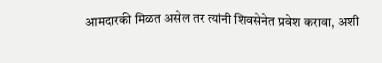आमदारकी मिळत असेल तर त्यांनी शिवसेनेत प्रवेश करावा, अशी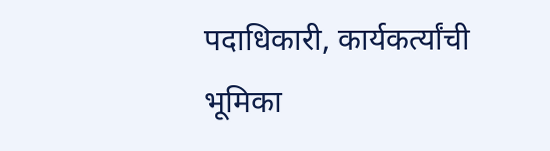पदाधिकारी, कार्यकर्त्यांची भूमिका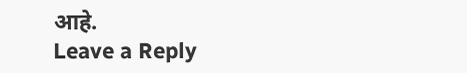आहे.
Leave a Reply